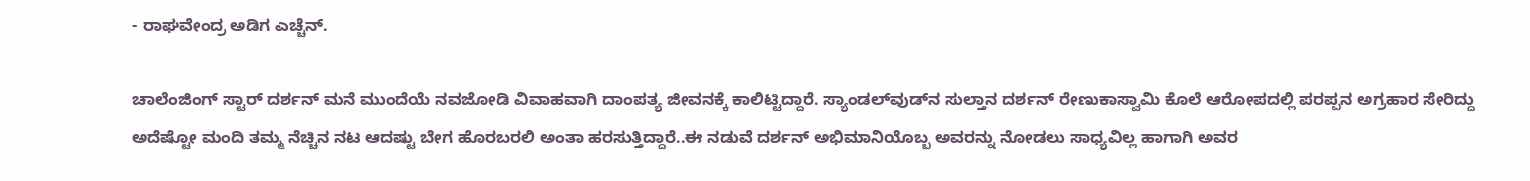- ರಾಘವೇಂದ್ರ ಅಡಿಗ ಎಚ್ಚೆನ್.

ಚಾಲೆಂಜಿಂಗ್‌ ಸ್ಟಾರ್‌ ದರ್ಶನ್‌ ಮನೆ ಮುಂದೆಯೆ ನವಜೋಡಿ ವಿವಾಹವಾಗಿ ದಾಂಪತ್ಯ ಜೀವನಕ್ಕೆ ಕಾಲಿಟ್ಟಿದ್ದಾರೆ. ಸ್ಯಾಂಡಲ್‌ವುಡ್‌ನ ಸುಲ್ತಾನ ದರ್ಶನ್‌ ರೇಣುಕಾಸ್ವಾಮಿ ಕೊಲೆ ಆರೋಪದಲ್ಲಿ ಪರಪ್ಪನ ಅಗ್ರಹಾರ ಸೇರಿದ್ದು ಅದೆಷ್ಟೋ ಮಂದಿ ತಮ್ಮ ನೆಚ್ಚಿನ ನಟ ಆದಷ್ಟು ಬೇಗ ಹೊರಬರಲಿ ಅಂತಾ ಹರಸುತ್ತಿದ್ದಾರೆ..ಈ ನಡುವೆ ದರ್ಶನ್‌ ಅಭಿಮಾನಿಯೊಬ್ಬ ಅವರನ್ನು ನೋಡಲು ಸಾಧ್ಯವಿಲ್ಲ ಹಾಗಾಗಿ ಅವರ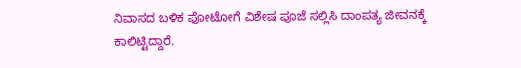ನಿವಾಸದ ಬಳಿಕ ಫೋಟೋಗೆ ವಿಶೇಷ ಪೂಜೆ ಸಲ್ಲಿಸಿ ದಾಂಪತ್ಯ ಜೀವನಕ್ಕೆ ಕಾಲಿಟ್ಟಿದ್ದಾರೆ.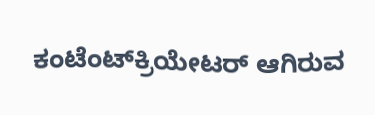ಕಂಟೆಂಟ್‌ಕ್ರಿಯೇಟರ್‌ ಆಗಿರುವ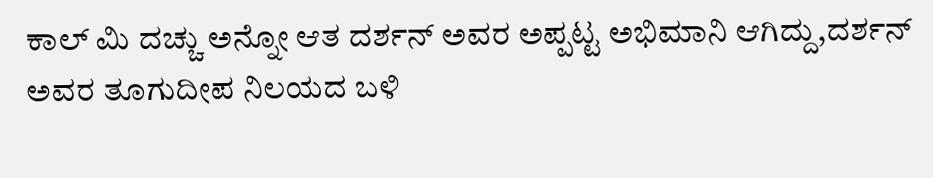ಕಾಲ್‌ ಮಿ ದಚ್ಚು ಅನ್ನೋ ಆತ ದರ್ಶನ್‌ ಅವರ ಅಪ್ಪಟ್ಟ ಅಭಿಮಾನಿ ಆಗಿದ್ದು,ದರ್ಶನ್‌ ಅವರ ತೂಗುದೀಪ ನಿಲಯದ ಬಳಿ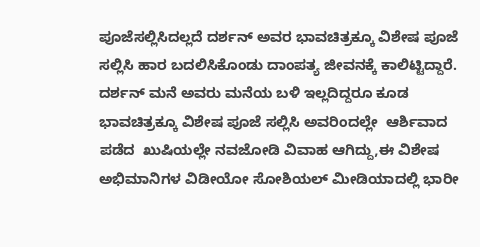ಪೂಜೆಸಲ್ಲಿಸಿದಲ್ಲದೆ ದರ್ಶನ್‌ ಅವರ ಭಾವಚಿತ್ರಕ್ಕೂ ವಿಶೇಷ ಪೂಜೆ ಸಲ್ಲಿಸಿ ಹಾರ ಬದಲಿಸಿಕೊಂಡು ದಾಂಪತ್ಯ ಜೀವನಕ್ಕೆ ಕಾಲಿಟ್ಟಿದ್ದಾರೆ.
ದರ್ಶನ್‌ ಮನೆ ಅವರು ಮನೆಯ ಬಳಿ ಇಲ್ಲದಿದ್ದರೂ ಕೂಡ ಭಾವಚಿತ್ರಕ್ಕೂ ವಿಶೇಷ ಪೂಜೆ ಸಲ್ಲಿಸಿ ಅವರಿಂದಲ್ಲೇ  ಆರ್ಶಿವಾದ ಪಡೆದ  ಖುಷಿಯಲ್ಲೇ ನವಜೋಡಿ ವಿವಾಹ ಆಗಿದ್ದು,ಈ ವಿಶೇಷ ಅಭಿಮಾನಿಗಳ ವಿಡೀಯೋ ಸೋಶಿಯಲ್‌ ಮೀಡಿಯಾದಲ್ಲಿ ಭಾರೀ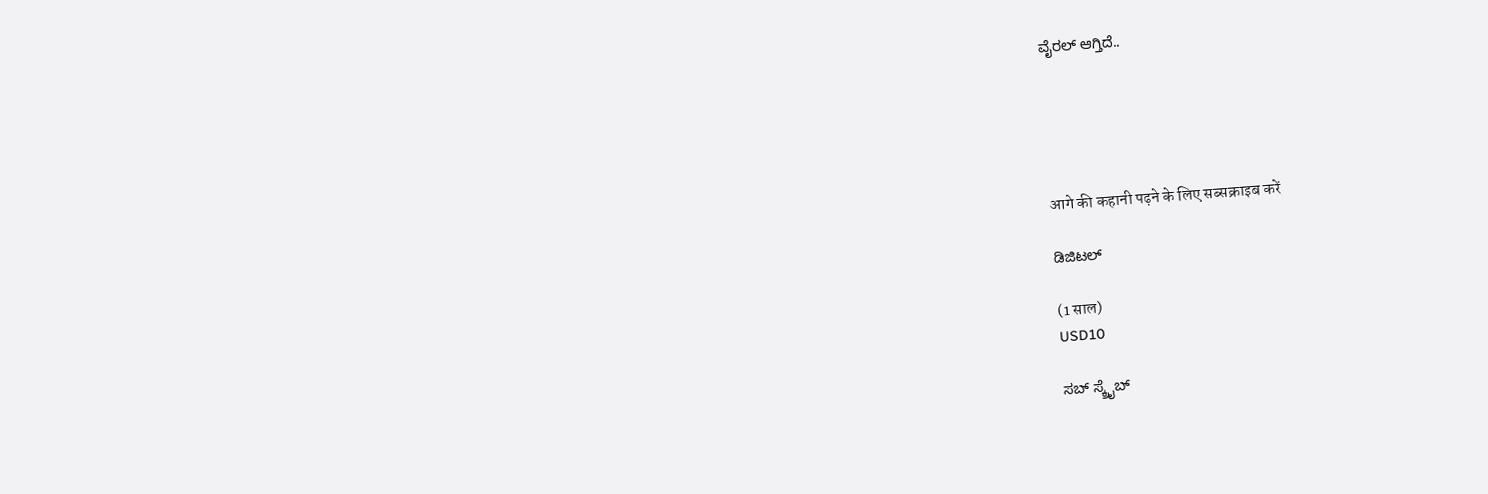ವೈರಲ್‌ ಆಗ್ತಿದೆ..





आगे की कहानी पढ़ने के लिए सब्सक्राइब करें

ಡಿಜಿಟಲ್

(1 साल)
USD10

ಸಬ್ ಸ್ಕ್ರೈಬ್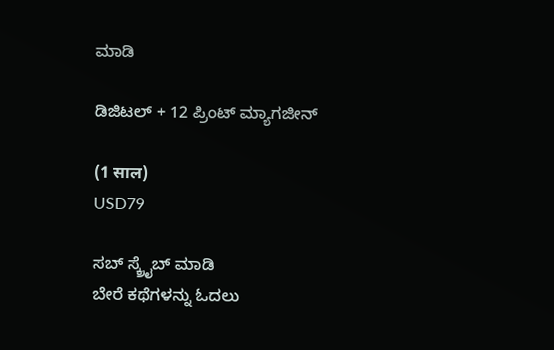ಮಾಡಿ

ಡಿಜಿಟಲ್ + 12 ಪ್ರಿಂಟ್ ಮ್ಯಾಗಜೀನ್

(1 साल)
USD79

ಸಬ್ ಸ್ಕ್ರೈಬ್ ಮಾಡಿ
ಬೇರೆ ಕಥೆಗಳನ್ನು ಓದಲು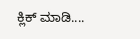ಕ್ಲಿಕ್ ಮಾಡಿ....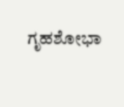ಗೃಹಶೋಭಾ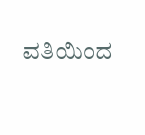ವತಿಯಿಂದ